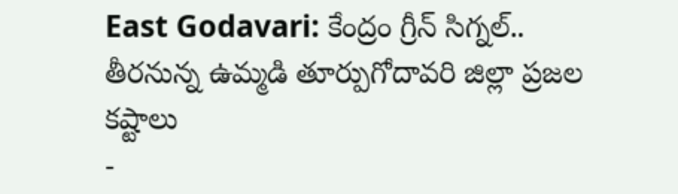East Godavari: కేంద్రం గ్రీన్ సిగ్నల్.. తీరనున్న ఉమ్మడి తూర్పుగోదావరి జిల్లా ప్రజల కష్టాలు
-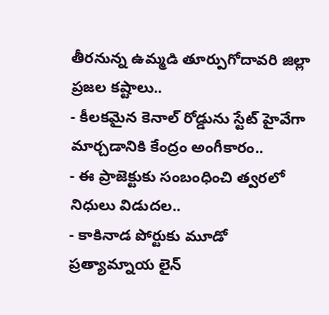తీరనున్న ఉమ్మడి తూర్పుగోదావరి జిల్లా ప్రజల కష్టాలు..
- కీలకమైన కెనాల్ రోడ్డును స్టేట్ హైవేగా మార్చడానికి కేంద్రం అంగీకారం..
- ఈ ప్రాజెక్టుకు సంబంధించి త్వరలో నిధులు విడుదల..
- కాకినాడ పోర్టుకు మూడో ప్రత్యామ్నాయ లైన్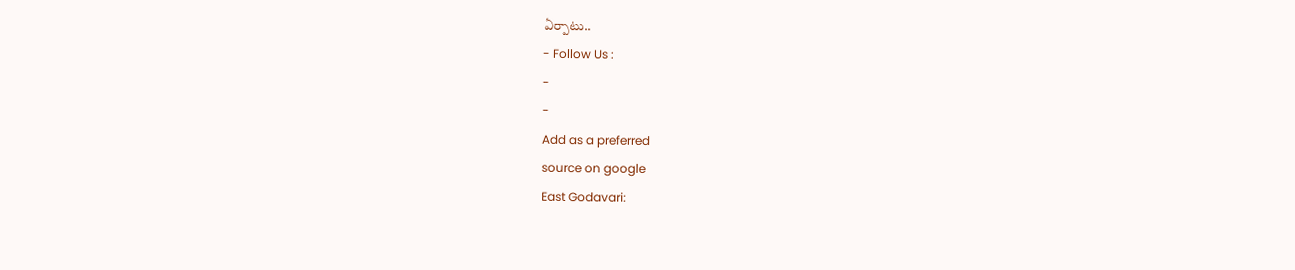ఏర్పాటు..
- Follow Us :
-
-
Add as a preferred
source on google
East Godavari: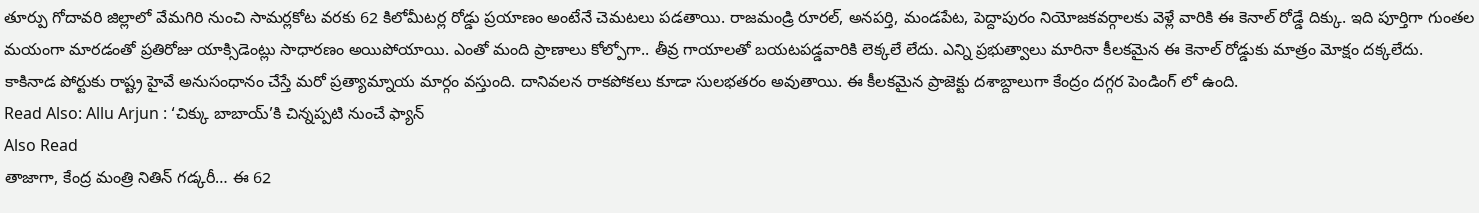తూర్పు గోదావరి జిల్లాలో వేమగిరి నుంచి సామర్లకోట వరకు 62 కిలోమీటర్ల రోడ్డు ప్రయాణం అంటేనే చెమటలు పడతాయి. రాజమండ్రి రూరల్, అనపర్తి, మండపేట, పెద్దాపురం నియోజకవర్గాలకు వెళ్లే వారికి ఈ కెనాల్ రోడ్డే దిక్కు. ఇది పూర్తిగా గుంతల మయంగా మారడంతో ప్రతిరోజు యాక్సిడెంట్లు సాధారణం అయిపోయాయి. ఎంతో మంది ప్రాణాలు కోల్పోగా.. తీవ్ర గాయాలతో బయటపడ్డవారికి లెక్కలే లేదు. ఎన్ని ప్రభుత్వాలు మారినా కీలకమైన ఈ కెనాల్ రోడ్డుకు మాత్రం మోక్షం దక్కలేదు. కాకినాడ పోర్టుకు రాష్ట్ర హైవే అనుసంధానం చేస్తే మరో ప్రత్యామ్నాయ మార్గం వస్తుంది. దానివలన రాకపోకలు కూడా సులభతరం అవుతాయి. ఈ కీలకమైన ప్రాజెక్టు దశాబ్దాలుగా కేంద్రం దగ్గర పెండింగ్ లో ఉంది.
Read Also: Allu Arjun : ‘చిక్కు బాబాయ్’కి చిన్నప్పటి నుంచే ఫ్యాన్
Also Read
తాజాగా, కేంద్ర మంత్రి నితిన్ గడ్కరీ… ఈ 62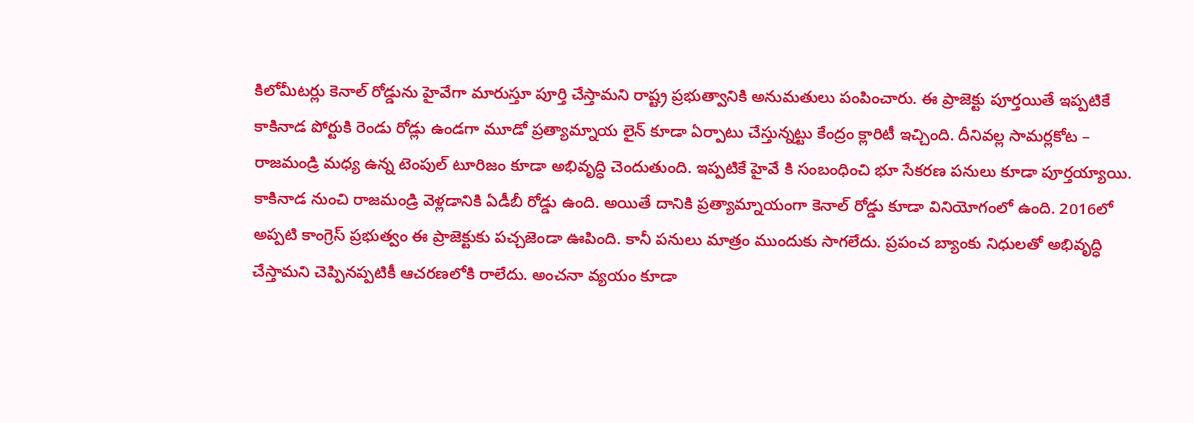కిలోమీటర్లు కెనాల్ రోడ్డును హైవేగా మారుస్తూ పూర్తి చేస్తామని రాష్ట్ర ప్రభుత్వానికి అనుమతులు పంపించారు. ఈ ప్రాజెక్టు పూర్తయితే ఇప్పటికే కాకినాడ పోర్టుకి రెండు రోడ్లు ఉండగా మూడో ప్రత్యామ్నాయ లైన్ కూడా ఏర్పాటు చేస్తున్నట్టు కేంద్రం క్లారిటీ ఇచ్చింది. దీనివల్ల సామర్లకోట – రాజమండ్రి మధ్య ఉన్న టెంపుల్ టూరిజం కూడా అభివృద్ధి చెందుతుంది. ఇప్పటికే హైవే కి సంబంధించి భూ సేకరణ పనులు కూడా పూర్తయ్యాయి. కాకినాడ నుంచి రాజమండ్రి వెళ్లడానికి ఏడీబీ రోడ్డు ఉంది. అయితే దానికి ప్రత్యామ్నాయంగా కెనాల్ రోడ్డు కూడా వినియోగంలో ఉంది. 2016లో అప్పటి కాంగ్రెస్ ప్రభుత్వం ఈ ప్రాజెక్టుకు పచ్చజెండా ఊపింది. కానీ పనులు మాత్రం ముందుకు సాగలేదు. ప్రపంచ బ్యాంకు నిధులతో అభివృద్ధి చేస్తామని చెప్పినప్పటికీ ఆచరణలోకి రాలేదు. అంచనా వ్యయం కూడా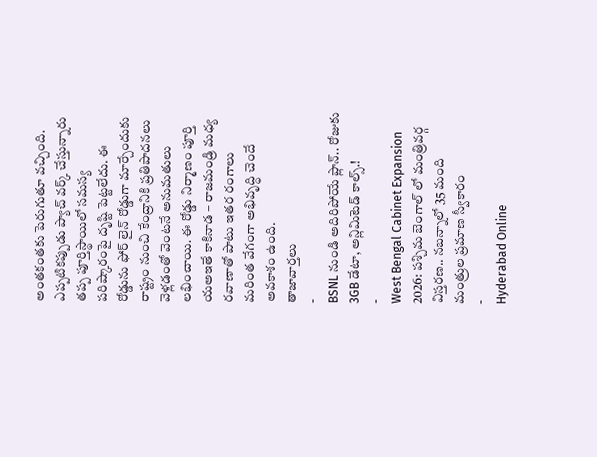అంతకంతకు పెరుగుతూ వచ్చింది. ఎప్పటికప్పుడు ప్యాచ్ వర్క్ చేస్తున్నారు తప్ప పూర్తిస్థాయిలో సమస్య పరిష్కారంపై దృష్టి పెట్టలేదు. ఈ రోడ్డును ఫోర్ లైన్ రోడ్డుగా మార్చేందుకు రాష్ట్రం నుంచి కేంద్రానికి ప్రతిపాదనలు వెళ్లడంతో వెంటనే అనుమతులు లభించాయి. ఈ రోడ్డు నిర్మాణం పూర్తి యఅఇతే కాకినాడ – రాజమండ్రి మధ్య రవాణాతో పాటు ఇతర రంగాలు మరింత వేగంగా అభివృద్ధి చెందే అవకాశం ఉంది.
తాజావార్తలు
-
BSNL నుండి అదిరిపోయే ప్లాన్.. రోజుకు 3GB డేటా, అన్లిమిటెడ్ కాల్స్.!
-
West Bengal Cabinet Expansion 2026: పశ్చిమ బెంగాల్ లో మంత్రివర్గ విస్తరణ.. నబన్నాలో 35 మంది మంత్రుల ప్రమాణ స్వీకారం
-
Hyderabad Online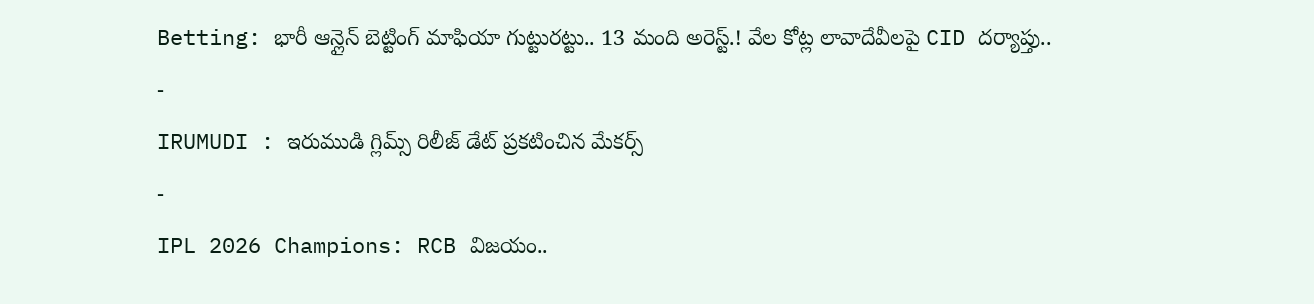Betting: భారీ ఆన్లైన్ బెట్టింగ్ మాఫియా గుట్టురట్టు.. 13 మంది అరెస్ట్.! వేల కోట్ల లావాదేవీలపై CID దర్యాప్తు..
-
IRUMUDI : ఇరుముడి గ్లిమ్స్ రిలీజ్ డేట్ ప్రకటించిన మేకర్స్
-
IPL 2026 Champions: RCB విజయం..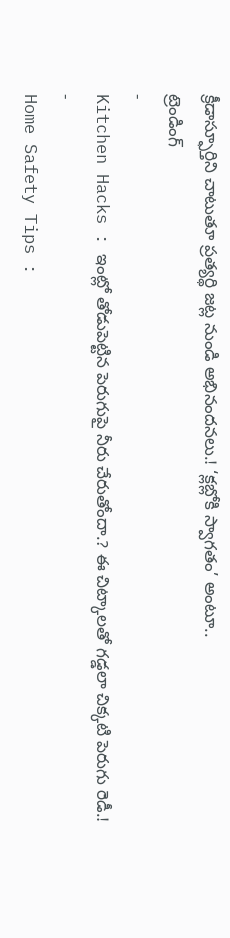క్రీడాస్ఫూర్తిని చాటుతూ ప్రత్యర్థి జట్ల నుండి అభినందనలు.! ‘క్లబ్లోకి స్వాగతం’ అంటూ..
ట్రెండింగ్
-
Kitchen Hacks : ఇంట్లో తోడుపెట్టిన పెరుగుపై నీరు చేరుతోందా.? ఈ చిట్కాలతో గడ్డలా చిక్కటి పెరుగు రెడీ.!
-
Home Safety Tips :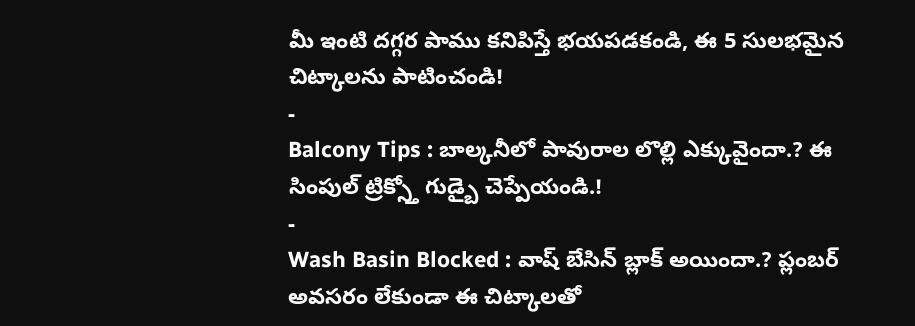మీ ఇంటి దగ్గర పాము కనిపిస్తే భయపడకండి, ఈ 5 సులభమైన చిట్కాలను పాటించండి!
-
Balcony Tips : బాల్కనీలో పావురాల లొల్లి ఎక్కువైందా.? ఈ సింపుల్ ట్రిక్స్తో గుడ్బై చెప్పేయండి.!
-
Wash Basin Blocked : వాష్ బేసిన్ బ్లాక్ అయిందా.? ప్లంబర్ అవసరం లేకుండా ఈ చిట్కాలతో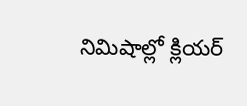నిమిషాల్లో క్లియర్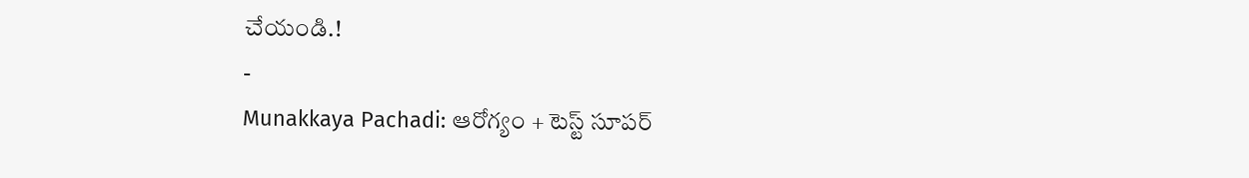చేయండి.!
-
Munakkaya Pachadi: ఆరోగ్యం + టెస్ట్ సూపర్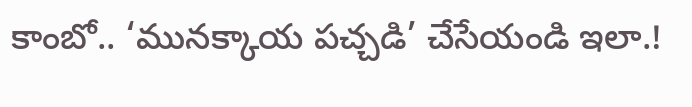కాంబో.. ‘మునక్కాయ పచ్చడి’ చేసేయండి ఇలా.!